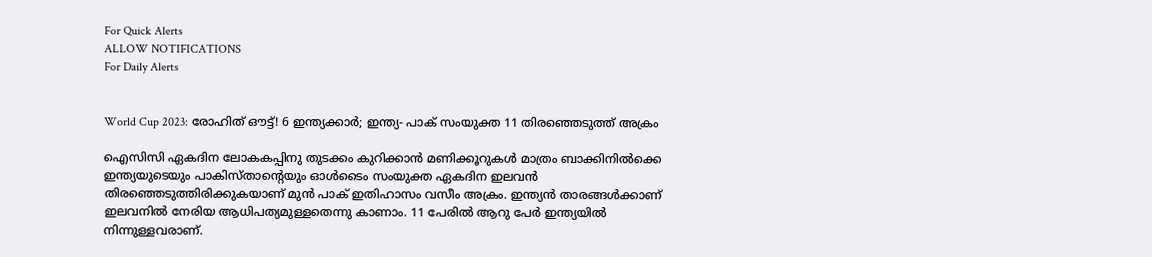For Quick Alerts
ALLOW NOTIFICATIONS
For Daily Alerts


World Cup 2023: രോഹിത് ഔട്ട്! 6 ഇന്ത്യക്കാര്‍; ഇന്ത്യ- പാക് സംയുക്ത 11 തിരഞ്ഞെടുത്ത് അക്രം

ഐസിസി ഏകദിന ലോകകപ്പിനു തുടക്കം കുറിക്കാന്‍ മണിക്കൂറുകള്‍ മാത്രം ബാക്കിനില്‍ക്കെ ഇന്ത്യയുടെയും പാകിസ്താന്റെയും ഓള്‍ടൈം സംയുക്ത ഏകദിന ഇലവന്‍ തിരഞ്ഞെടുത്തിരിക്കുകയാണ് മുന്‍ പാക് ഇതിഹാസം വസീം അക്രം. ഇന്ത്യന്‍ താരങ്ങള്‍ക്കാണ് ഇലവനില്‍ നേരിയ ആധിപത്യമുള്ളതെന്നു കാണാം. 11 പേരില്‍ ആറു പേര്‍ ഇന്ത്യയില്‍ നിന്നുള്ളവരാണ്.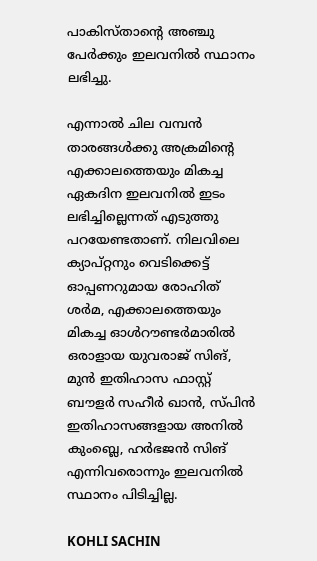പാകിസ്താന്റെ അഞ്ചു പേര്‍ക്കും ഇലവനില്‍ സ്ഥാനം ലഭിച്ചു.

എന്നാല്‍ ചില വമ്പന്‍ താരങ്ങള്‍ക്കു അക്രമിന്റെ എക്കാലത്തെയും മികച്ച ഏകദിന ഇലവനില്‍ ഇടം ലഭിച്ചില്ലെന്നത് എടുത്തു പറയേണ്ടതാണ്. നിലവിലെ ക്യാപ്റ്റനും വെടിക്കെട്ട് ഓപ്പണറുമായ രോഹിത് ശര്‍മ, എക്കാലത്തെയും മികച്ച ഓള്‍റൗണ്ടര്‍മാരില്‍ ഒരാളായ യുവരാജ് സിങ്, മുന്‍ ഇതിഹാസ ഫാസ്റ്റ് ബൗളര്‍ സഹീര്‍ ഖാന്‍, സ്പിന്‍ ഇതിഹാസങ്ങളായ അനില്‍ കുംബ്ലെ, ഹര്‍ഭജന്‍ സിങ് എന്നിവരൊന്നും ഇലവനില്‍ സ്ഥാനം പിടിച്ചില്ല.

KOHLI SACHIN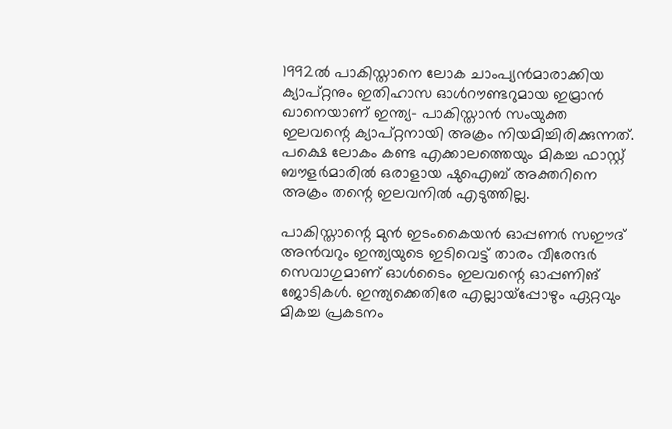1992ല്‍ പാകിസ്താനെ ലോക ചാംപ്യന്‍മാരാക്കിയ ക്യാപ്റ്റനും ഇതിഹാസ ഓള്‍റൗണ്ടറുമായ ഇമ്രാന്‍ ഖാനെയാണ് ഇന്ത്യ- പാകിസ്താന്‍ സംയുക്ത ഇലവന്റെ ക്യാപ്റ്റനായി അക്രം നിയമിച്ചിരിക്കുന്നത്. പക്ഷെ ലോകം കണ്ട എക്കാലത്തെയും മികച്ച ഫാസ്റ്റ് ബൗളര്‍മാരില്‍ ഒരാളായ ഷുഐബ് അക്തറിനെ അക്രം തന്റെ ഇലവനില്‍ എടുത്തില്ല.

പാകിസ്താന്റെ മുന്‍ ഇടംകൈയന്‍ ഓപ്പണര്‍ സഈദ് അന്‍വറും ഇന്ത്യയുടെ ഇടിവെട്ട് താരം വീരേന്ദര്‍ സെവാഗുമാണ് ഓള്‍ടൈം ഇലവന്റെ ഓപ്പണിങ് ജോടികള്‍. ഇന്ത്യക്കെതിരേ എല്ലായ്‌പ്പോഴും ഏറ്റവും മികച്ച പ്രകടനം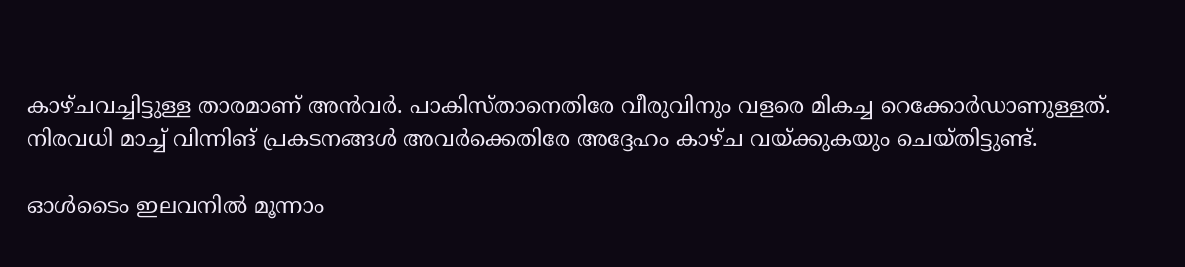കാഴ്ചവച്ചിട്ടുള്ള താരമാണ് അന്‍വര്‍. പാകിസ്താനെതിരേ വീരുവിനും വളരെ മികച്ച റെക്കോര്‍ഡാണുള്ളത്. നിരവധി മാച്ച് വിന്നിങ് പ്രകടനങ്ങള്‍ അവര്‍ക്കെതിരേ അദ്ദേഹം കാഴ്ച വയ്ക്കുകയും ചെയ്തിട്ടുണ്ട്.

ഓള്‍ടൈം ഇലവനില്‍ മൂന്നാം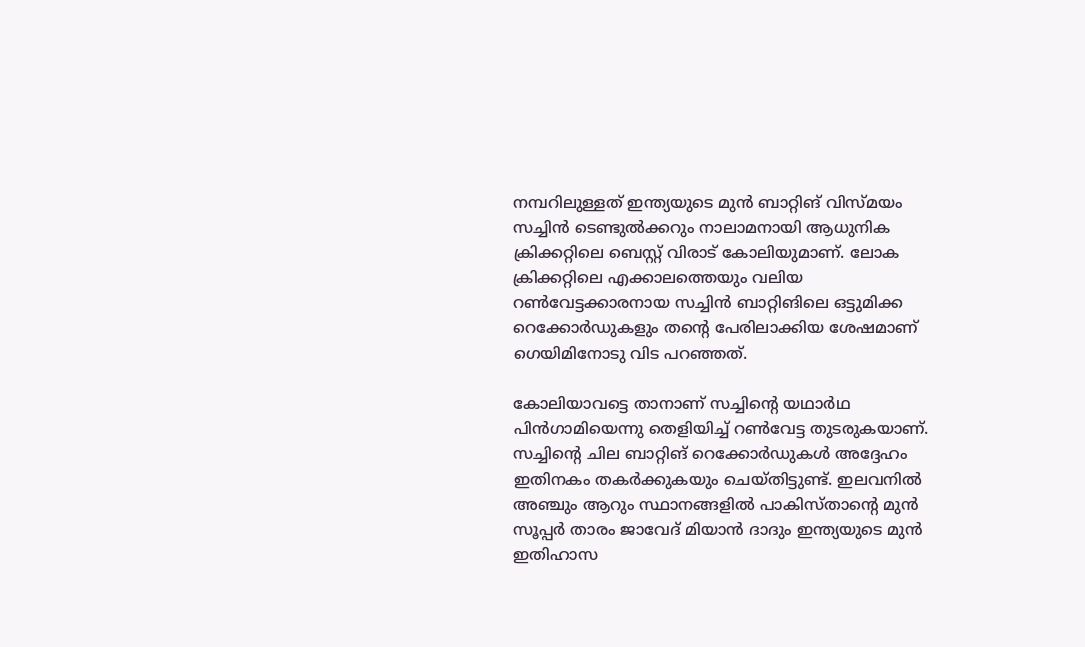നമ്പറിലുള്ളത് ഇന്ത്യയുടെ മുന്‍ ബാറ്റിങ് വിസ്മയം സച്ചിന്‍ ടെണ്ടുല്‍ക്കറും നാലാമനായി ആധുനിക ക്രിക്കറ്റിലെ ബെസ്റ്റ് വിരാട് കോലിയുമാണ്. ലോക ക്രിക്കറ്റിലെ എക്കാലത്തെയും വലിയ റണ്‍വേട്ടക്കാരനായ സച്ചിന്‍ ബാറ്റിങിലെ ഒട്ടുമിക്ക റെക്കോര്‍ഡുകളും തന്റെ പേരിലാക്കിയ ശേഷമാണ് ഗെയിമിനോടു വിട പറഞ്ഞത്.

കോലിയാവട്ടെ താനാണ് സച്ചിന്റെ യഥാര്‍ഥ പിന്‍ഗാമിയെന്നു തെളിയിച്ച് റണ്‍വേട്ട തുടരുകയാണ്. സച്ചിന്റെ ചില ബാറ്റിങ് റെക്കോര്‍ഡുകള്‍ അദ്ദേഹം ഇതിനകം തകര്‍ക്കുകയും ചെയ്തിട്ടുണ്ട്. ഇലവനില്‍ അഞ്ചും ആറും സ്ഥാനങ്ങളില്‍ പാകിസ്താന്റെ മുന്‍ സൂപ്പര്‍ താരം ജാവേദ് മിയാന്‍ ദാദും ഇന്ത്യയുടെ മുന്‍ ഇതിഹാസ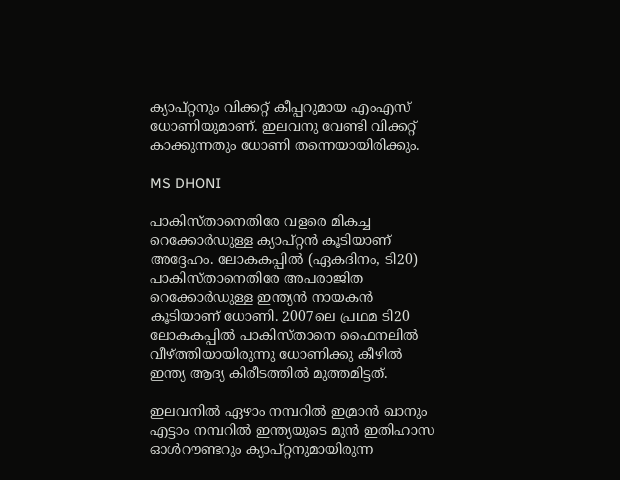ക്യാപ്റ്റനും വിക്കറ്റ് കീപ്പറുമായ എംഎസ് ധോണിയുമാണ്. ഇലവനു വേണ്ടി വിക്കറ്റ് കാക്കുന്നതും ധോണി തന്നെയായിരിക്കും.

MS DHONI

പാകിസ്താനെതിരേ വളരെ മികച്ച റെക്കോര്‍ഡുള്ള ക്യാപ്റ്റന്‍ കൂടിയാണ് അദ്ദേഹം. ലോകകപ്പില്‍ (ഏകദിനം, ടി20) പാകിസ്താനെതിരേ അപരാജിത റെക്കോര്‍ഡുള്ള ഇന്ത്യന്‍ നായകന്‍ കൂടിയാണ് ധോണി. 2007ലെ പ്രഥമ ടി20 ലോകകപ്പില്‍ പാകിസ്താനെ ഫൈനലില്‍ വീഴ്ത്തിയായിരുന്നു ധോണിക്കു കീഴില്‍ ഇന്ത്യ ആദ്യ കിരീടത്തില്‍ മുത്തമിട്ടത്.

ഇലവനില്‍ ഏഴാം നമ്പറില്‍ ഇമ്രാന്‍ ഖാനും എട്ടാം നമ്പറില്‍ ഇന്ത്യയുടെ മുന്‍ ഇതിഹാസ ഓള്‍റൗണ്ടറും ക്യാപ്റ്റനുമായിരുന്ന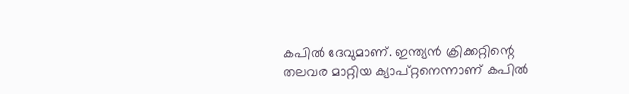കപില്‍ ദേവുമാണ്. ഇന്ത്യന്‍ ക്രിക്കറ്റിന്റെ തലവര മാറ്റിയ ക്യാപ്റ്റനെന്നാണ് കപില്‍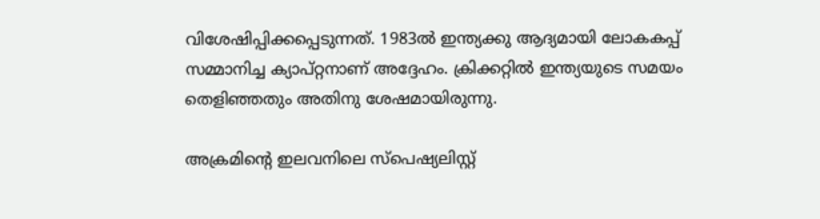വിശേഷിപ്പിക്കപ്പെടുന്നത്. 1983ല്‍ ഇന്ത്യക്കു ആദ്യമായി ലോകകപ്പ് സമ്മാനിച്ച ക്യാപ്റ്റനാണ് അദ്ദേഹം. ക്രിക്കറ്റില്‍ ഇന്ത്യയുടെ സമയം തെളിഞ്ഞതും അതിനു ശേഷമായിരുന്നു.

അക്രമിന്റെ ഇലവനിലെ സ്‌പെഷ്യലിസ്റ്റ്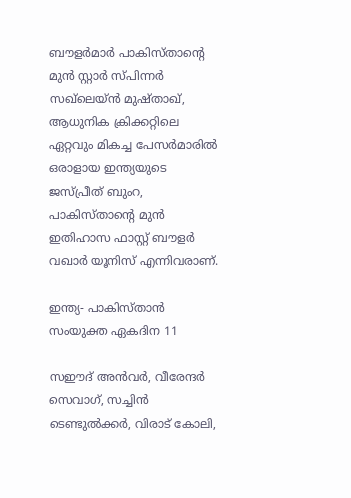ബൗളര്‍മാര്‍ പാകിസ്താന്റെ മുന്‍ സ്റ്റാര്‍ സ്പിന്നര്‍ സഖ്‌ലെയ്ന്‍ മുഷ്താഖ്, ആധുനിക ക്രിക്കറ്റിലെ ഏറ്റവും മികച്ച പേസര്‍മാരില്‍ ഒരാളായ ഇന്ത്യയുടെ ജസ്പ്രീത് ബുംറ, പാകിസ്താന്റെ മുന്‍ ഇതിഹാസ ഫാസ്റ്റ് ബൗളര്‍ വഖാര്‍ യൂനിസ് എന്നിവരാണ്.

ഇന്ത്യ- പാകിസ്താന്‍ സംയുക്ത ഏകദിന 11

സഈദ് അന്‍വര്‍, വീരേന്ദര്‍ സെവാഗ്, സച്ചിന്‍ ടെണ്ടുല്‍ക്കര്‍, വിരാട് കോലി,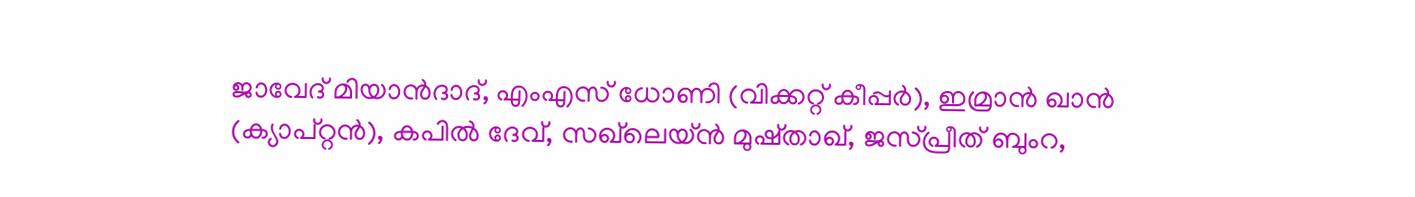ജാവേദ് മിയാന്‍ദാദ്, എംഎസ് ധോണി (വിക്കറ്റ് കീപ്പര്‍), ഇമ്രാന്‍ ഖാന്‍ (ക്യാപ്റ്റന്‍), കപില്‍ ദേവ്, സഖ്‌ലെയ്ന്‍ മുഷ്താഖ്, ജസ്പ്രീത് ബുംറ,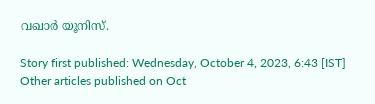വഖാര്‍ യൂനിസ്.

Story first published: Wednesday, October 4, 2023, 6:43 [IST]
Other articles published on Oct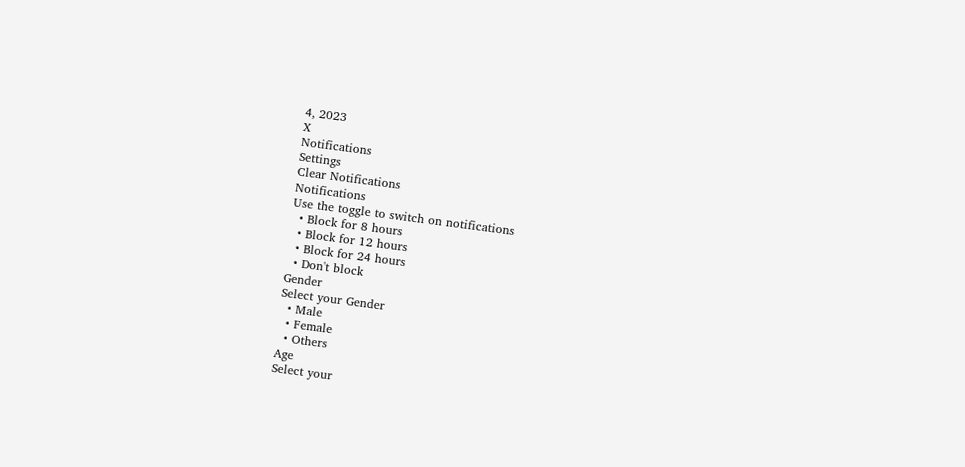4, 2023
X
Notifications
Settings
Clear Notifications
Notifications
Use the toggle to switch on notifications
  • Block for 8 hours
  • Block for 12 hours
  • Block for 24 hours
  • Don't block
Gender
Select your Gender
  • Male
  • Female
  • Others
Age
Select your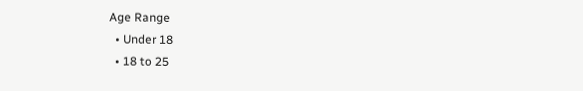Age Range
  • Under 18
  • 18 to 25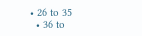• 26 to 35
  • 36 to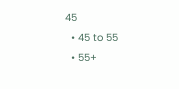45
  • 45 to 55
  • 55+